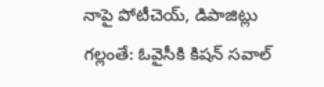నాపై పోటీచెయ్, డిపాజిట్లు గల్లంతే: ఓవైసీకి కిషన్ సవాల్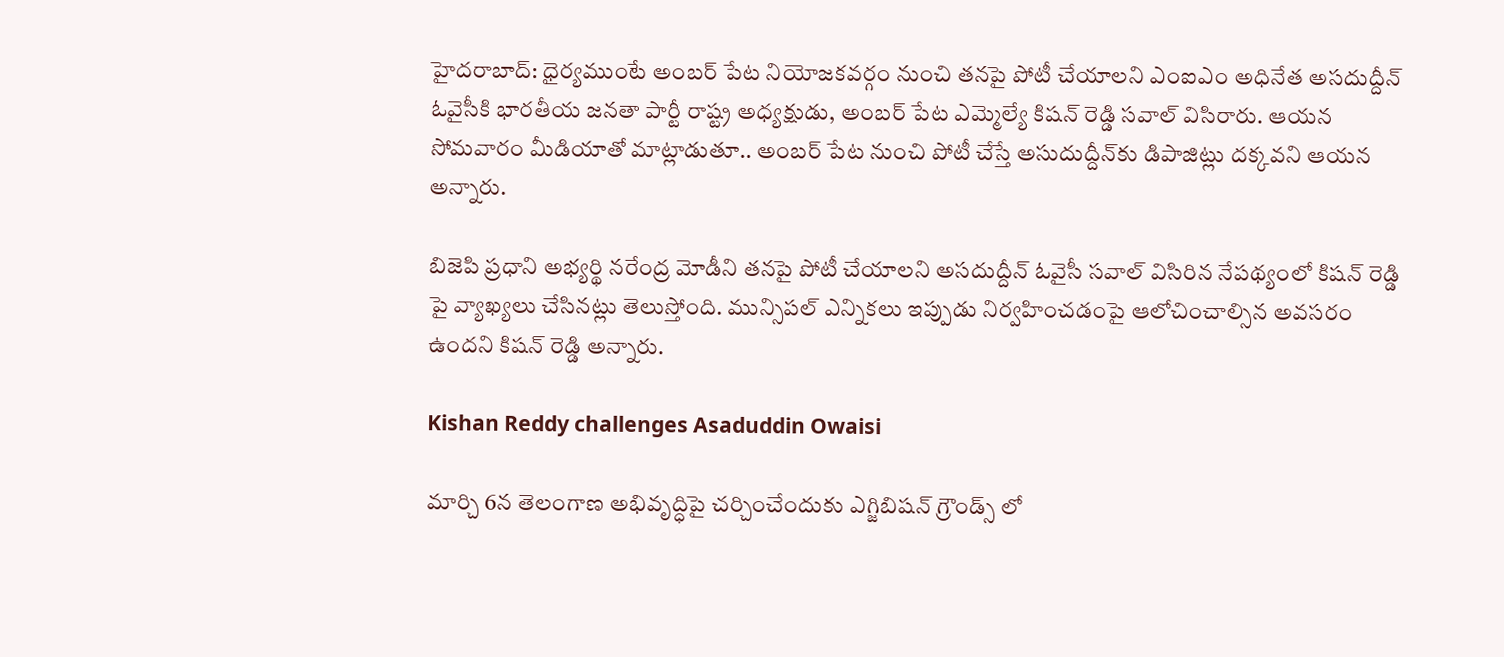హైదరాబాద్: ధైర్యముంటే అంబర్ పేట నియోజకవర్గం నుంచి తనపై పోటీ చేయాలని ఎంఐఎం అధినేత అసదుద్దీన్ ఓవైసీకి భారతీయ జనతా పార్టీ రాష్ట్ర అధ్యక్షుడు, అంబర్ పేట ఎమ్మెల్యే కిషన్ రెడ్డి సవాల్ విసిరారు. ఆయన సోమవారం మీడియాతో మాట్లాడుతూ.. అంబర్ పేట నుంచి పోటీ చేస్తే అసుదుద్దీన్‌కు డిపాజిట్లు దక్కవని ఆయన అన్నారు.

బిజెపి ప్రధాని అభ్యర్థి నరేంద్ర మోడీని తనపై పోటీ చేయాలని అసదుద్దీన్ ఓవైసీ సవాల్ విసిరిన నేపథ్యంలో కిషన్ రెడ్డి పై వ్యాఖ్యలు చేసినట్లు తెలుస్తోంది. మున్సిపల్ ఎన్నికలు ఇప్పుడు నిర్వహించడంపై ఆలోచించాల్సిన అవసరం ఉందని కిషన్ రెడ్డి అన్నారు.

Kishan Reddy challenges Asaduddin Owaisi

మార్చి 6న తెలంగాణ అభివృద్ధిపై చర్చించేందుకు ఎగ్జిబిషన్ గ్రౌండ్స్ లో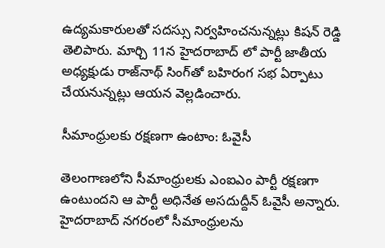ఉద్యమకారులతో సదస్సు నిర్వహించనున్నట్లు కిషన్ రెడ్డి తెలిపారు. మార్చి 11న హైదరాబాద్ లో పార్టీ జాతీయ అధ్యక్షుడు రాజ్‌నాథ్‌ సింగ్‌తో బహిరంగ సభ ఏర్పాటు చేయనున్నట్లు ఆయన వెల్లడించారు.

సీమాంధ్రులకు రక్షణగా ఉంటాం: ఓవైసీ

తెలంగాణలోని సీమాంధ్రులకు ఎంఐఎం పార్టీ రక్షణగా ఉంటుందని ఆ పార్టీ అధినేత అసదుద్దీన్ ఓవైసీ అన్నారు. హైదరాబాద్ నగరంలో సీమాంధ్రులను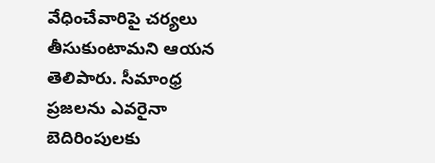వేధించేవారిపై చర్యలు తీసుకుంటామని ఆయన తెలిపారు. సీమాంధ్ర ప్రజలను ఎవరైనా బెదిరింపులకు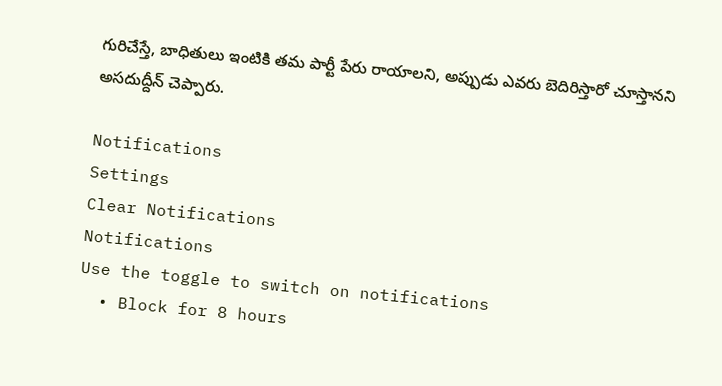గురిచేస్తే, బాధితులు ఇంటికి తమ పార్టీ పేరు రాయాలని, అప్పుడు ఎవరు బెదిరిస్తారో చూస్తానని అసదుద్దీన్ చెప్పారు.

Notifications
Settings
Clear Notifications
Notifications
Use the toggle to switch on notifications
  • Block for 8 hours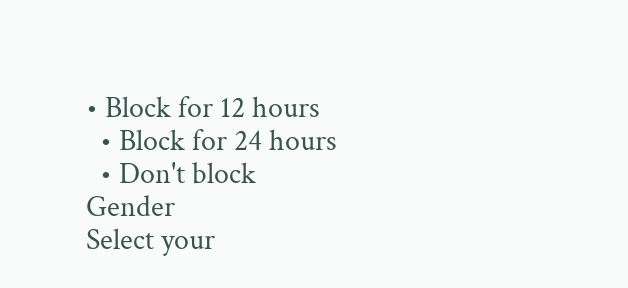• Block for 12 hours
  • Block for 24 hours
  • Don't block
Gender
Select your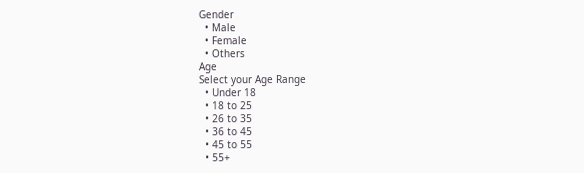Gender
  • Male
  • Female
  • Others
Age
Select your Age Range
  • Under 18
  • 18 to 25
  • 26 to 35
  • 36 to 45
  • 45 to 55
  • 55+